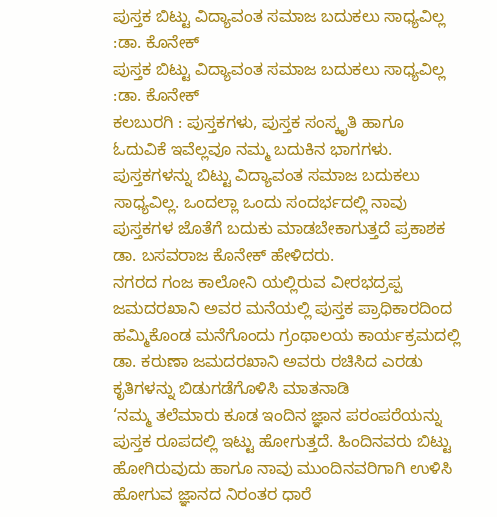ಪುಸ್ತಕ ಬಿಟ್ಟು ವಿದ್ಯಾವಂತ ಸಮಾಜ ಬದುಕಲು ಸಾಧ್ಯವಿಲ್ಲ :ಡಾ. ಕೊನೇಕ್
ಪುಸ್ತಕ ಬಿಟ್ಟು ವಿದ್ಯಾವಂತ ಸಮಾಜ ಬದುಕಲು ಸಾಧ್ಯವಿಲ್ಲ :ಡಾ. ಕೊನೇಕ್
ಕಲಬುರಗಿ : ಪುಸ್ತಕಗಳು, ಪುಸ್ತಕ ಸಂಸ್ಕೃತಿ ಹಾಗೂ ಓದುವಿಕೆ ಇವೆಲ್ಲವೂ ನಮ್ಮ ಬದುಕಿನ ಭಾಗಗಳು. ಪುಸ್ತಕಗಳನ್ನು ಬಿಟ್ಟು ವಿದ್ಯಾವಂತ ಸಮಾಜ ಬದುಕಲು ಸಾಧ್ಯವಿಲ್ಲ. ಒಂದಲ್ಲಾ ಒಂದು ಸಂದರ್ಭದಲ್ಲಿ ನಾವು ಪುಸ್ತಕಗಳ ಜೊತೆಗೆ ಬದುಕು ಮಾಡಬೇಕಾಗುತ್ತದೆ ಪ್ರಕಾಶಕ ಡಾ. ಬಸವರಾಜ ಕೊನೇಕ್ ಹೇಳಿದರು.
ನಗರದ ಗಂಜ ಕಾಲೋನಿ ಯಲ್ಲಿರುವ ವೀರಭದ್ರಪ್ಪ ಜಮದರಖಾನಿ ಅವರ ಮನೆಯಲ್ಲಿ ಪುಸ್ತಕ ಪ್ರಾಧಿಕಾರದಿಂದ ಹಮ್ಮಿಕೊಂಡ ಮನೆಗೊಂದು ಗ್ರಂಥಾಲಯ ಕಾರ್ಯಕ್ರಮದಲ್ಲಿ ಡಾ. ಕರುಣಾ ಜಮದರಖಾನಿ ಅವರು ರಚಿಸಿದ ಎರಡು ಕೃತಿಗಳನ್ನು ಬಿಡುಗಡೆಗೊಳಿಸಿ ಮಾತನಾಡಿ
‘ನಮ್ಮ ತಲೆಮಾರು ಕೂಡ ಇಂದಿನ ಜ್ಞಾನ ಪರಂಪರೆಯನ್ನು ಪುಸ್ತಕ ರೂಪದಲ್ಲಿ ಇಟ್ಟು ಹೋಗುತ್ತದೆ. ಹಿಂದಿನವರು ಬಿಟ್ಟು ಹೋಗಿರುವುದು ಹಾಗೂ ನಾವು ಮುಂದಿನವರಿಗಾಗಿ ಉಳಿಸಿ ಹೋಗುವ ಜ್ಞಾನದ ನಿರಂತರ ಧಾರೆ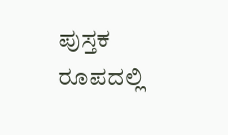ಪುಸ್ತಕ ರೂಪದಲ್ಲಿ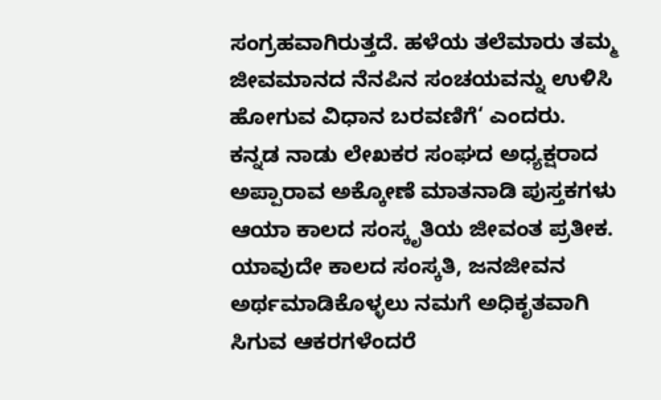ಸಂಗ್ರಹವಾಗಿರುತ್ತದೆ. ಹಳೆಯ ತಲೆಮಾರು ತಮ್ಮ ಜೀವಮಾನದ ನೆನಪಿನ ಸಂಚಯವನ್ನು ಉಳಿಸಿ ಹೋಗುವ ವಿಧಾನ ಬರವಣಿಗೆ‘ ಎಂದರು.
ಕನ್ನಡ ನಾಡು ಲೇಖಕರ ಸಂಘದ ಅಧ್ಯಕ್ಷರಾದ ಅಪ್ಪಾರಾವ ಅಕ್ಕೋಣೆ ಮಾತನಾಡಿ ಪುಸ್ತಕಗಳು ಆಯಾ ಕಾಲದ ಸಂಸ್ಕೃತಿಯ ಜೀವಂತ ಪ್ರತೀಕ. ಯಾವುದೇ ಕಾಲದ ಸಂಸ್ಕತಿ, ಜನಜೀವನ ಅರ್ಥಮಾಡಿಕೊಳ್ಳಲು ನಮಗೆ ಅಧಿಕೃತವಾಗಿ ಸಿಗುವ ಆಕರಗಳೆಂದರೆ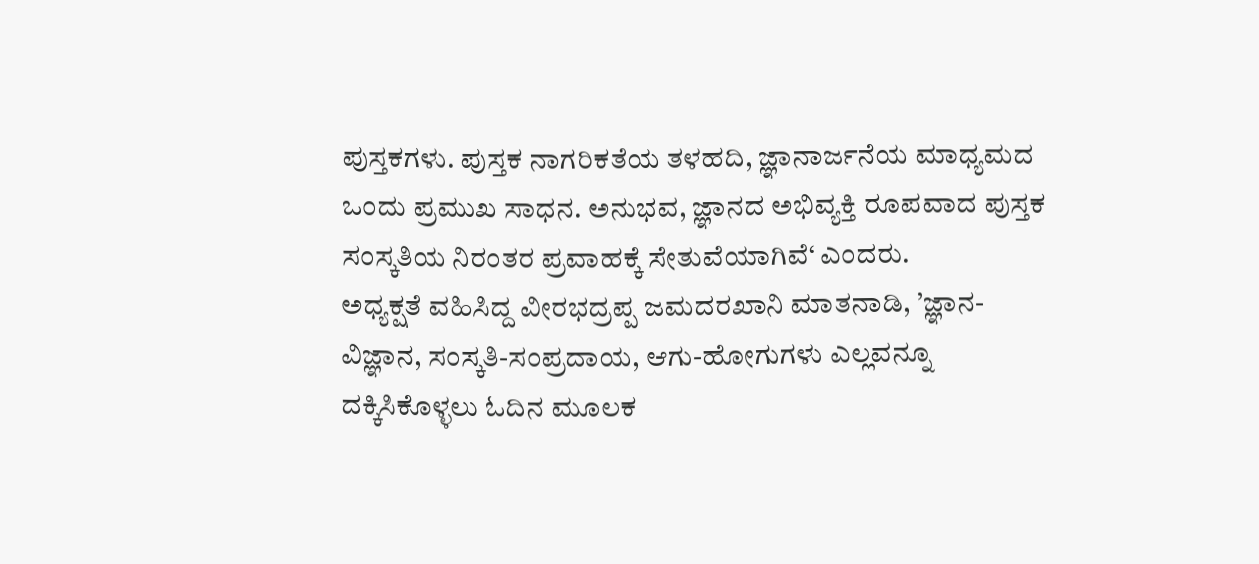ಪುಸ್ತಕಗಳು. ಪುಸ್ತಕ ನಾಗರಿಕತೆಯ ತಳಹದಿ, ಜ್ಞಾನಾರ್ಜನೆಯ ಮಾಧ್ಯಮದ ಒಂದು ಪ್ರಮುಖ ಸಾಧನ. ಅನುಭವ, ಜ್ಞಾನದ ಅಭಿವ್ಯಕ್ತಿ ರೂಪವಾದ ಪುಸ್ತಕ ಸಂಸ್ಕತಿಯ ನಿರಂತರ ಪ್ರವಾಹಕ್ಕೆ ಸೇತುವೆಯಾಗಿವೆ‘ ಎಂದರು.
ಅಧ್ಯಕ್ಷತೆ ವಹಿಸಿದ್ದ ವೀರಭದ್ರಪ್ಪ ಜಮದರಖಾನಿ ಮಾತನಾಡಿ, ’ಜ್ಞಾನ-ವಿಜ್ಞಾನ, ಸಂಸ್ಕತಿ-ಸಂಪ್ರದಾಯ, ಆಗು-ಹೋಗುಗಳು ಎಲ್ಲವನ್ನೂ ದಕ್ಕಿಸಿಕೊಳ್ಳಲು ಓದಿನ ಮೂಲಕ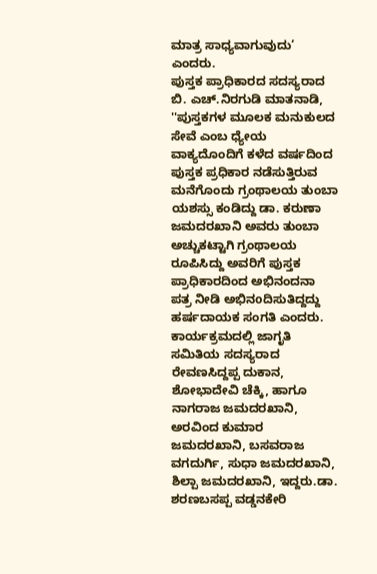ಮಾತ್ರ ಸಾಧ್ಯವಾಗುವುದು‘ ಎಂದರು.
ಪುಸ್ತಕ ಪ್ರಾಧಿಕಾರದ ಸದಸ್ಯರಾದ ಬಿ. ಎಚ್.ನಿರಗುಡಿ ಮಾತನಾಡಿ, ''ಪುಸ್ತಕಗಳ ಮೂಲಕ ಮನುಕುಲದ ಸೇವೆ ಎಂಬ ಧ್ಯೇಯ ವಾಕ್ಯದೊಂದಿಗೆ ಕಳೆದ ವರ್ಷದಿಂದ ಪುಸ್ತಕ ಪ್ರಧಿಕಾರ ನಡೆಸುತ್ತಿರುವ ಮನೆಗೊಂದು ಗ್ರಂಥಾಲಯ ತುಂಬಾ ಯಶಸ್ಸು ಕಂಡಿದ್ದು ಡಾ. ಕರುಣಾ ಜಮದರಖಾನಿ ಅವರು ತುಂಬಾ ಅಚ್ಚುಕಟ್ಟಾಗಿ ಗ್ರಂಥಾಲಯ ರೂಪಿಸಿದ್ದು ಅವರಿಗೆ ಪುಸ್ತಕ ಪ್ರಾಧಿಕಾರದಿಂದ ಅಭಿನಂದನಾ ಪತ್ರ ನೀಡಿ ಅಭಿನoದಿಸುತಿದ್ದದ್ದು ಹರ್ಷದಾಯಕ ಸಂಗತಿ ಎಂದರು.
ಕಾರ್ಯಕ್ರಮದಲ್ಲಿ ಜಾಗೃತಿ ಸಮಿತಿಯ ಸದಸ್ಯರಾದ ರೇವಣಸಿದ್ದಪ್ಪ ದುಕಾನ, ಶೋಭಾದೇವಿ ಚೆಕ್ಕಿ, ಹಾಗೂ ನಾಗರಾಜ ಜಮದರಖಾನಿ, ಅರವಿಂದ ಕುಮಾರ ಜಮದರಖಾನಿ, ಬಸವರಾಜ ವಗದುರ್ಗಿ, ಸುಧಾ ಜಮದರಖಾನಿ, ಶಿಲ್ಪಾ ಜಮದರಖಾನಿ, ಇದ್ದರು.ಡಾ. ಶರಣಬಸಪ್ಪ ವಡ್ಡನಕೇರಿ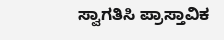ಸ್ವಾಗತಿಸಿ ಪ್ರಾಸ್ತಾವಿಕ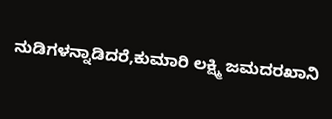ನುಡಿಗಳನ್ನಾಡಿದರೆ,ಕುಮಾರಿ ಲಕ್ಷ್ಮಿ ಜಮದರಖಾನಿ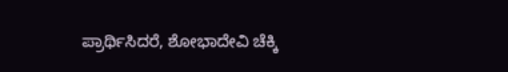ಪ್ರಾರ್ಥಿಸಿದರೆ, ಶೋಭಾದೇವಿ ಚೆಕ್ಕಿ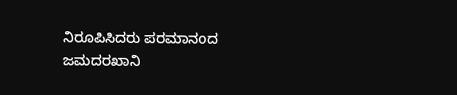ನಿರೂಪಿಸಿದರು ಪರಮಾನoದ ಜಮದರಖಾನಿ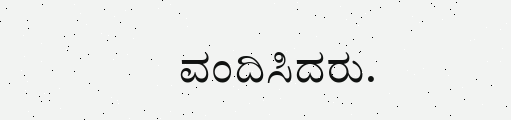ವಂದಿಸಿದರು.